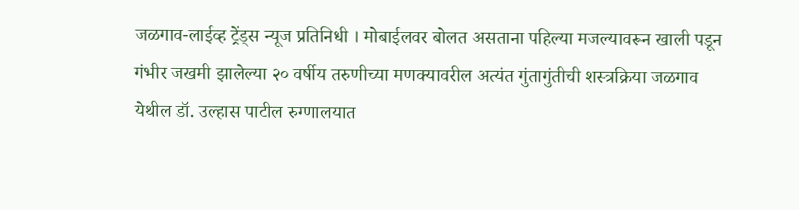जळगाव-लाईव्ह ट्रेंड्स न्यूज प्रतिनिधी । मोबाईलवर बोलत असताना पहिल्या मजल्यावरून खाली पडून गंभीर जखमी झालेल्या २० वर्षीय तरुणीच्या मणक्यावरील अत्यंत गुंतागुंतीची शस्त्रक्रिया जळगाव येथील डॉ. उल्हास पाटील रुग्णालयात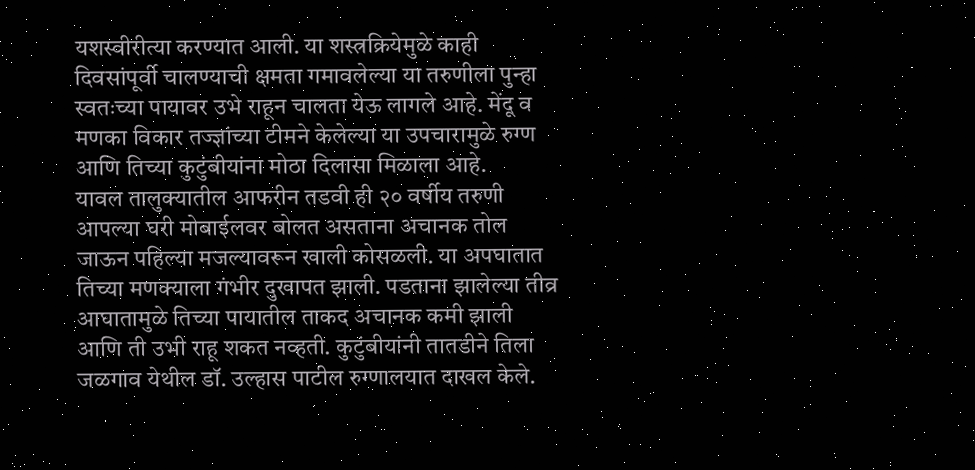यशस्वीरीत्या करण्यात आली. या शस्त्रक्रियेमुळे काही दिवसांपूर्वी चालण्याची क्षमता गमावलेल्या या तरुणीला पुन्हा स्वतःच्या पायावर उभे राहून चालता येऊ लागले आहे. मेंदू व मणका विकार तज्ज्ञांच्या टीमने केलेल्या या उपचारामुळे रुग्ण आणि तिच्या कुटुंबीयांना मोठा दिलासा मिळाला आहे.
यावल तालुक्यातील आफरीन तडवी ही २० वर्षीय तरुणी आपल्या घरी मोबाईलवर बोलत असताना अचानक तोल जाऊन पहिल्या मजल्यावरून खाली कोसळली. या अपघातात तिच्या मणक्याला गंभीर दुखापत झाली. पडताना झालेल्या तीव्र आघातामुळे तिच्या पायातील ताकद अचानक कमी झाली आणि ती उभी राहू शकत नव्हती. कुटुंबीयांनी तातडीने तिला जळगाव येथील डॉ. उल्हास पाटील रुग्णालयात दाखल केले.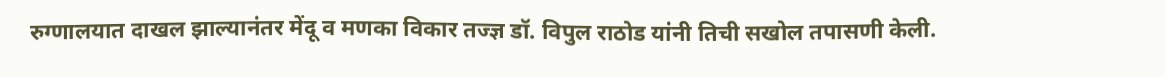रुग्णालयात दाखल झाल्यानंतर मेंदू व मणका विकार तज्ज्ञ डॉ. विपुल राठोड यांनी तिची सखोल तपासणी केली.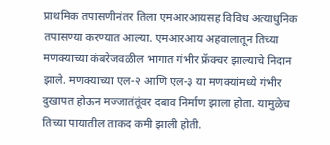प्राथमिक तपासणीनंतर तिला एमआरआयसह विविध अत्याधुनिक तपासण्या करण्यात आल्या. एमआरआय अहवालातून तिच्या मणक्याच्या कंबरेजवळील भागात गंभीर फ्रॅक्चर झाल्याचे निदान झाले. मणक्याच्या एल-२ आणि एल-३ या मणक्यांमध्ये गंभीर दुखापत होऊन मज्जातंतूंवर दबाव निर्माण झाला होता. यामुळेच तिच्या पायातील ताकद कमी झाली होती.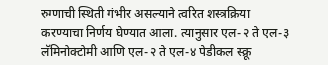रुग्णाची स्थिती गंभीर असल्याने त्वरित शस्त्रक्रिया करण्याचा निर्णय घेण्यात आला. त्यानुसार एल-२ ते एल-३ लॅमिनोक्टोमी आणि एल-२ ते एल-४ पेडीकल स्क्रू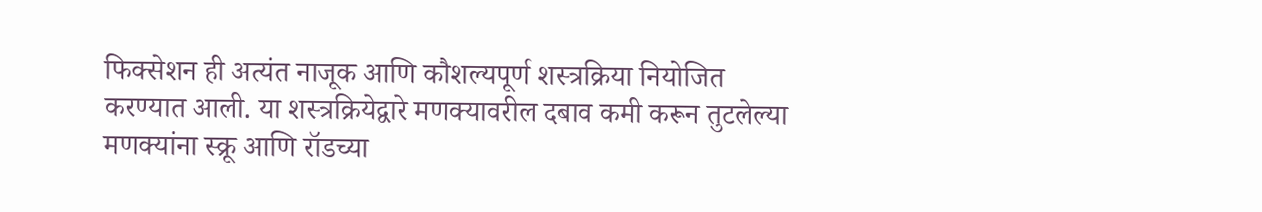फिक्सेशन ही अत्यंत नाजूक आणि कौशल्यपूर्ण शस्त्रक्रिया नियोजित करण्यात आली. या शस्त्रक्रियेद्वारे मणक्यावरील दबाव कमी करून तुटलेल्या मणक्यांना स्क्रू आणि रॉडच्या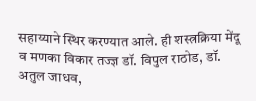सहाय्याने स्थिर करण्यात आले. ही शस्त्रक्रिया मेंदू व मणका विकार तज्ज्ञ डॉ. विपुल राठोड, डॉ. अतुल जाधव,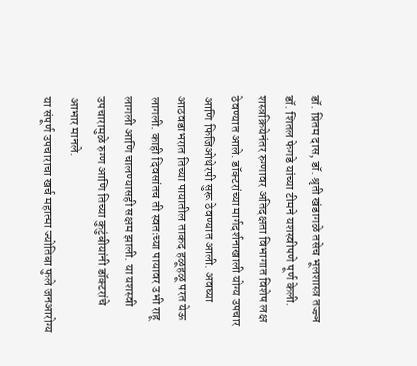डॉ. प्रितम दास, डॉ. श्रृती खंडागळे तसेच भूलशास्त्र तज्ज्ञ डॉ. शितल फेगडे यांच्या टीमने यशस्वीपणे पूर्ण केली.
शस्त्रक्रियेनंतर रुग्णावर अतिदक्षता विभागात विशेष लक्ष ठेवण्यात आले. डॉक्टरांच्या मार्गदर्शनाखाली योग्य उपचार आणि फिजिओथेरपी सुरू ठेवण्यात आली. अवघ्या आठवडाभरात तिच्या पायातील ताकद हळूहळू परत येऊ लागली. काही दिवसांतच ती स्वतःच्या पायावर उभी राहू लागली आणि चालण्यासही सक्षम झाली. या यशस्वी उपचारामुळे रुग्ण आणि तिच्या कुटुंबीयांनी डॉक्टरांचे आभार मानले.
या संपूर्ण उपचाराचा खर्च महात्मा ज्योतिबा फुले जनआरोग्य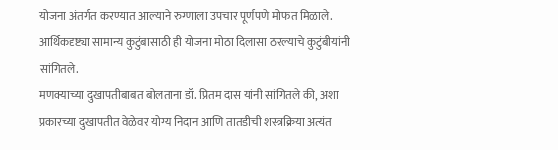योजना अंतर्गत करण्यात आल्याने रुग्णाला उपचार पूर्णपणे मोफत मिळाले. आर्थिकदृष्ट्या सामान्य कुटुंबासाठी ही योजना मोठा दिलासा ठरल्याचे कुटुंबीयांनी सांगितले.
मणक्याच्या दुखापतीबाबत बोलताना डॉ. प्रितम दास यांनी सांगितले की, अशा प्रकारच्या दुखापतीत वेळेवर योग्य निदान आणि तातडीची शस्त्रक्रिया अत्यंत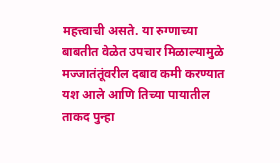महत्त्वाची असते. या रुग्णाच्या बाबतीत वेळेत उपचार मिळाल्यामुळे मज्जातंतूंवरील दबाव कमी करण्यात यश आले आणि तिच्या पायातील ताकद पुन्हा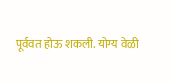पूर्ववत होऊ शकली. योग्य वेळी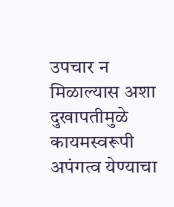उपचार न मिळाल्यास अशा दुखापतीमुळे कायमस्वरूपी अपंगत्व येण्याचा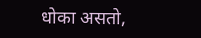धोका असतो,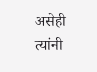असेही त्यांनी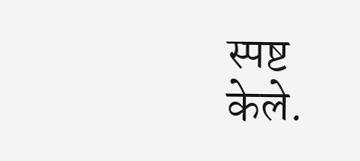स्पष्ट केले.